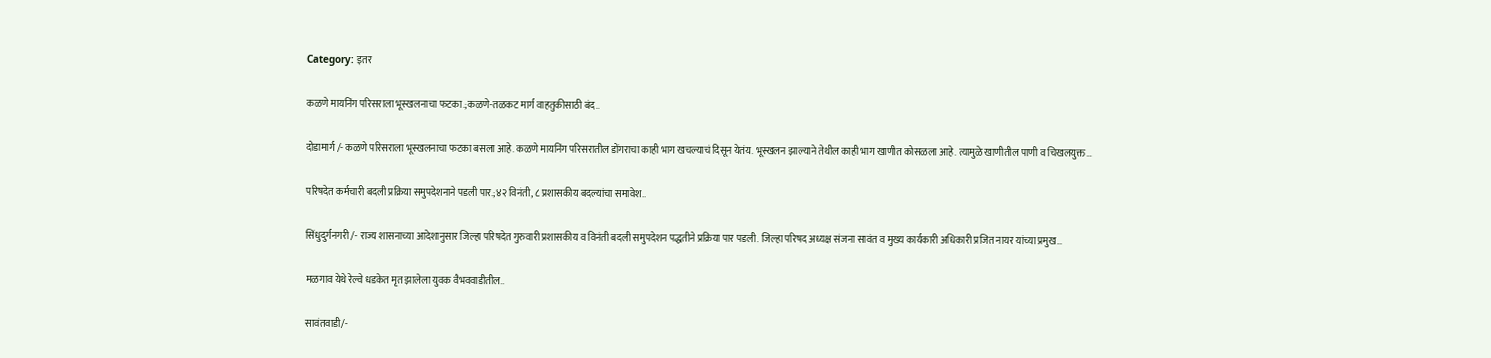Category: इतर

कळणे मायनिंग परिसराला भूस्खलनाचा फटका.;कळणे-तळकट मार्ग वाहतुकीसाठी बंद..

दोडामार्ग /- कळणे परिसराला भूस्खलनाचा फटका बसला आहे. कळणे मायनिंग परिसरातील डोंगराचा काही भाग खचल्याचं दिसून येतंय. भूस्खलन झाल्याने तेथील काही भाग खाणीत कोसळला आहे. त्यामुळे खाणीतील पाणी व चिखलयुक्त…

परिषदेत कर्मचारी बदली प्रक्रिया समुपदेशनाने पडली पार.;४२ विनंती, ८ प्रशासकीय बदल्यांचा समावेश..

सिंधुदुर्गनगरी /- राज्य शासनाच्या आदेशानुसार जिल्हा परिषदेत गुरुवारी प्रशासकीय व विनंती बदली समुपदेशन पद्धतीने प्रक्रिया पार पडली. जिल्हा परिषद अध्यक्ष संजना सावंत व मुख्य कार्यकारी अधिकारी प्रजित नायर यांच्या प्रमुख…

मळगाव येथे रेल्वे धडकेत मृत झालेला युवक वैभववाडीतील..

सावंतवाडी/-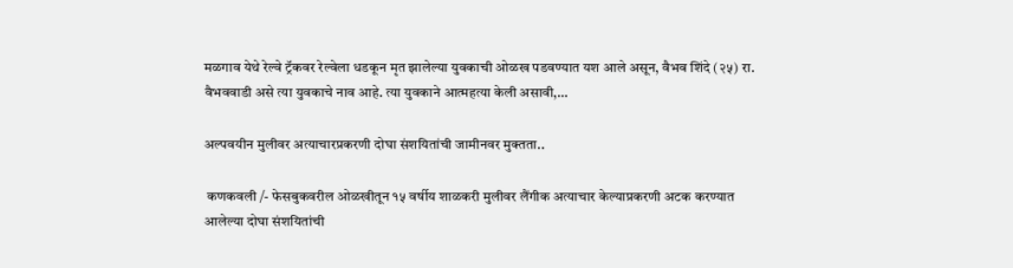मळगाव येथे रेल्वे ट्रॅकवर रेल्वेला धडकून मृत झालेल्या युवकाची ओळख पडवण्यात यश आले असून, वैभव शिंदे (२५) रा. वैभववाडी असे त्या युवकाचे नाव आहे. त्या युवकाने आत्महत्या केली असावी,…

अल्पवयीन मुलीवर अत्याचारप्रकरणी दोघा संशयितांची जामीनवर मुक्तता..

 कणकवली /- फेसबुकवरील ओळखीतून १५ वर्षीय शाळकरी मुलीवर लैंगीक अत्याचार केल्याप्रकरणी अटक करण्यात आलेल्या दोघा संशयितांची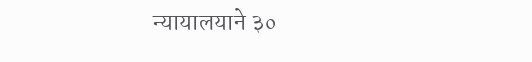न्यायालयाने ३०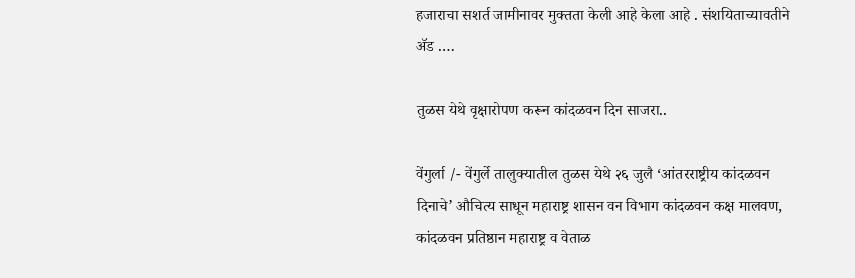हजाराचा सशर्त जामीनावर मुक्तता केली आहे केला आहे . संशयिताच्यावतीने ॲड .…

तुळस येथे वृक्षारोपण करून कांदळवन दिन साजरा..

वेंगुर्ला /- वेंगुर्ले तालुक्यातील तुळस येथे २६ जुलै ‘आंतरराष्ट्रीय कांदळवन दिनाचे’ औचित्य साधून महाराष्ट्र शासन वन विभाग कांदळवन कक्ष मालवण, कांदळवन प्रतिष्ठान महाराष्ट्र व वेताळ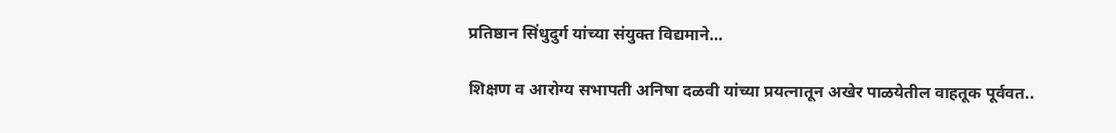प्रतिष्ठान सिंधुदुर्ग यांच्या संयुक्त विद्यमाने…

शिक्षण व आरोग्य सभापती अनिषा दळवी यांच्या प्रयत्नातून अखेर पाळयेतील वाहतूक पूर्ववत..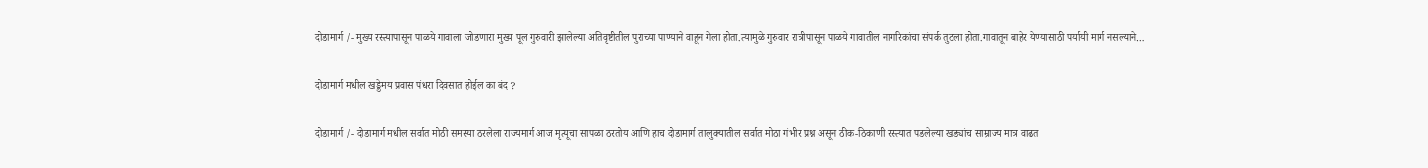दोडामार्ग /- मुख्य रस्त्यापासून पाळये गावाला जोडणारा मुख्य पूल गुरुवारी झालेल्या अतिवृष्टीतील पुराच्या पाण्याने वाहून गेला होता.त्यामुळे गुरुवार रात्रीपासून पाळये गावातील नागरिकांचा संपर्क तुटला होता.गावातून बाहेर येण्यासाठी पर्यायी मार्ग नसल्याने…

दोडामार्ग मधील खड्डेमय प्रवास पंधरा दिवसात होईल का बंद ?

दोडामार्ग /- दोडामार्ग मधील सर्वात मोठी समस्या ठरलेला राज्यमार्ग आज मृत्यूचा सापळा ठरतोय आणि हाच दोडामार्ग तालुक्यातील सर्वात मोठा गंभीर प्रश्न असून ठीक-ठिकाणी रस्त्यात पडलेल्या खड्यांच साम्राज्य मात्र वाढत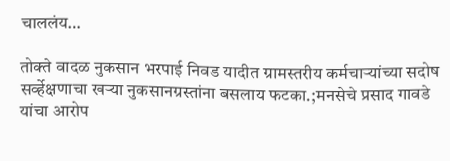चाललंय…

तोक्ते वादळ नुकसान भरपाई निवड यादीत ग्रामस्तरीय कर्मचाऱ्यांच्या सदोष सर्व्हेक्षणाचा खऱ्या नुकसानग्रस्तांना बसलाय फटका.;मनसेचे प्रसाद गावडे यांचा आरोप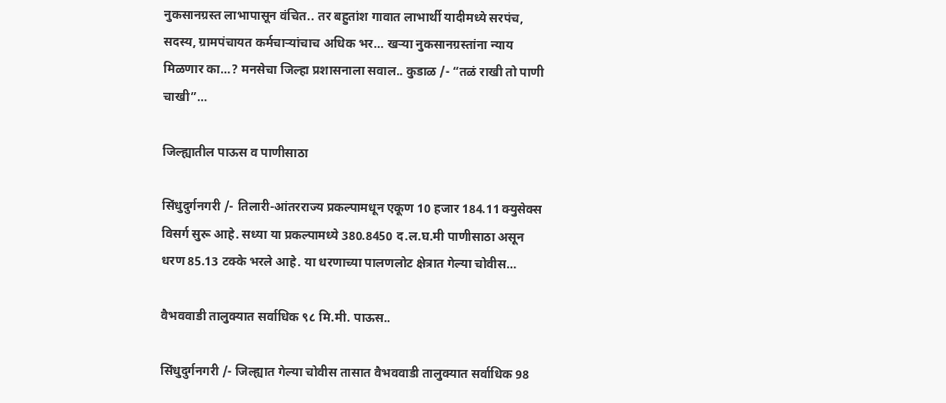नुकसानग्रस्त लाभापासून वंचित.. तर बहुतांश गावात लाभार्थी यादीमध्ये सरपंच, सदस्य, ग्रामपंचायत कर्मचाऱ्यांचाच अधिक भर… खऱ्या नुकसानग्रस्तांना न्याय मिळणार का…? मनसेचा जिल्हा प्रशासनाला सवाल.. कुडाळ /- “तळं राखी तो पाणी चाखी”…

जिल्ह्यातील पाऊस व पाणीसाठा

सिंधुदुर्गनगरी /- तिलारी-आंतरराज्य प्रकल्पामधून एकूण 10 हजार 184.11 क्युसेक्स विसर्ग सुरू आहे. सध्या या प्रकल्पामध्ये 380.8450 द.ल.घ.मी पाणीसाठा असून धरण 85.13 टक्के भरले आहे. या धरणाच्या पालणलोट क्षेत्रात गेल्या चोवीस…

वैभववाडी तालुक्यात सर्वाधिक ९८ मि.मी. पाऊस..

सिंधुदुर्गनगरी /- जिल्ह्यात गेल्या चोवीस तासात वैभववाडी तालुक्यात सर्वाधिक 98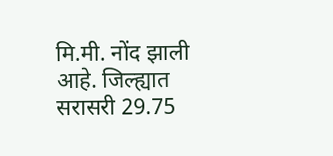मि.मी. नोंद झाली आहे. जिल्ह्यात सरासरी 29.75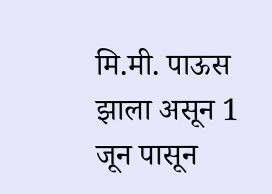मि.मी. पाऊस झाला असून 1 जून पासून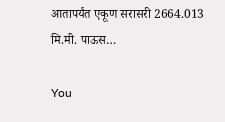आतापर्यंत एकूण सरासरी 2664.013 मि.मी. पाऊस…

You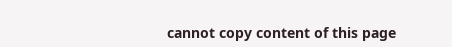cannot copy content of this page